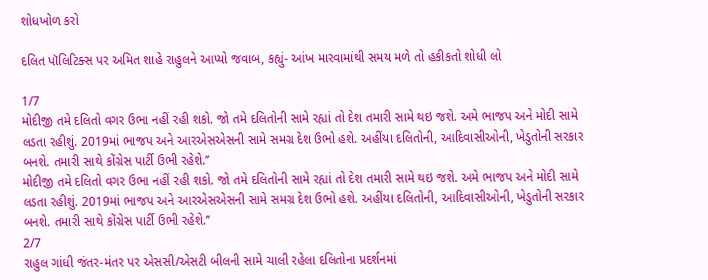શોધખોળ કરો

દલિત પૉલિટિક્સ પર અમિત શાહે રાહુલને આપ્યો જવાબ, કહ્યું- આંખ મારવામાંથી સમય મળે તો હકીકતો શોધી લો

1/7
મોદીજી તમે દલિતો વગર ઉભા નહીં રહી શકો. જો તમે દલિતોની સામે રહ્યાં તો દેશ તમારી સામે થઇ જશે. અમે ભાજપ અને મોદી સામે લડતા રહીશું. 2019માં ભાજપ અને આરએસએસની સામે સમગ્ર દેશ ઉભો હશે. અહીંયા દલિતોની, આદિવાસીઓની, ખેડુતોની સરકાર બનશે. તમારી સાથે કોંગ્રેસ પાર્ટી ઉભી રહેશે.’’
મોદીજી તમે દલિતો વગર ઉભા નહીં રહી શકો. જો તમે દલિતોની સામે રહ્યાં તો દેશ તમારી સામે થઇ જશે. અમે ભાજપ અને મોદી સામે લડતા રહીશું. 2019માં ભાજપ અને આરએસએસની સામે સમગ્ર દેશ ઉભો હશે. અહીંયા દલિતોની, આદિવાસીઓની, ખેડુતોની સરકાર બનશે. તમારી સાથે કોંગ્રેસ પાર્ટી ઉભી રહેશે.’’
2/7
રાહુલ ગાંધી જંતર-મંતર પર એસસી/એસટી બીલની સામે ચાલી રહેલા દલિતોના પ્રદર્શનમાં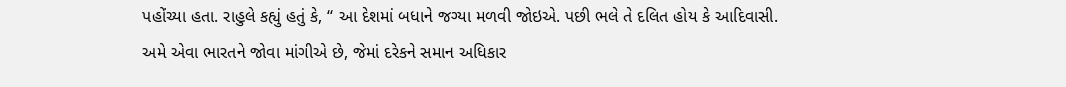પહોંચ્યા હતા. રાહુલે કહ્યું હતું કે, ‘‘ આ દેશમાં બધાને જગ્યા મળવી જોઇએ. પછી ભલે તે દલિત હોય કે આદિવાસી. અમે એવા ભારતને જોવા માંગીએ છે, જેમાં દરેકને સમાન અધિકાર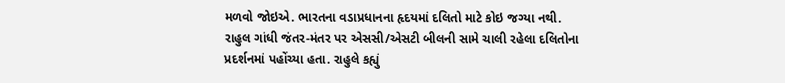મળવો જોઇએ. ભારતના વડાપ્રધાનના હૃદયમાં દલિતો માટે કોઇ જગ્યા નથી.
રાહુલ ગાંધી જંતર-મંતર પર એસસી/એસટી બીલની સામે ચાલી રહેલા દલિતોના પ્રદર્શનમાં પહોંચ્યા હતા. રાહુલે કહ્યું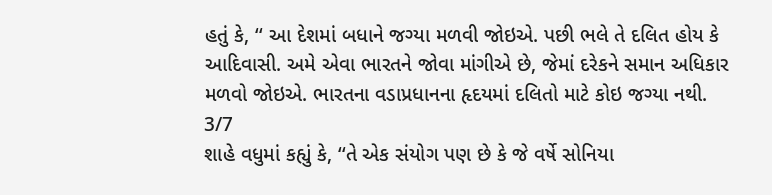હતું કે, ‘‘ આ દેશમાં બધાને જગ્યા મળવી જોઇએ. પછી ભલે તે દલિત હોય કે આદિવાસી. અમે એવા ભારતને જોવા માંગીએ છે, જેમાં દરેકને સમાન અધિકાર મળવો જોઇએ. ભારતના વડાપ્રધાનના હૃદયમાં દલિતો માટે કોઇ જગ્યા નથી.
3/7
શાહે વધુમાં કહ્યું કે, ‘‘તે એક સંયોગ પણ છે કે જે વર્ષે સોનિયા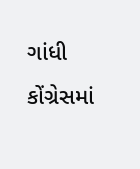ગાંધી કોંગ્રેસમાં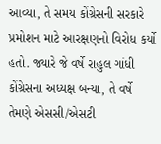આવ્યા, તે સમય કોંગ્રેસની સરકારે પ્રમોશન માટે આરક્ષણનો વિરોધ કર્યો હતો. જ્યારે જે વર્ષે રાહુલ ગાંધી કોંગ્રેસના અધ્યક્ષ બન્યા, તે વર્ષે તેમણે એસસી/એસટી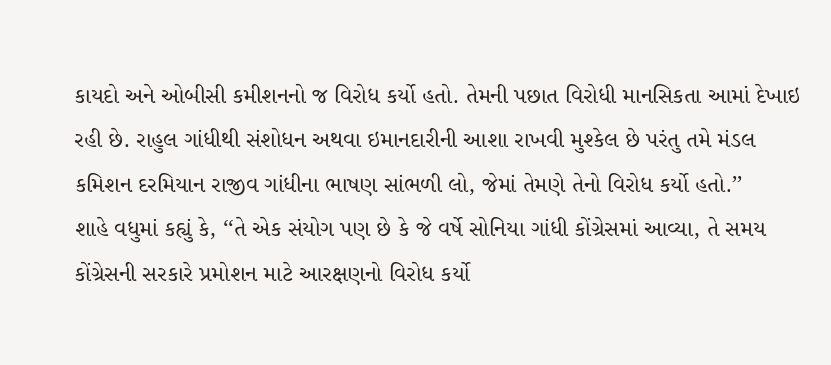કાયદો અને ઓબીસી કમીશનનો જ વિરોધ કર્યો હતો. તેમની પછાત વિરોધી માનસિકતા આમાં દેખાઇ રહી છે. રાહુલ ગાંધીથી સંશોધન અથવા ઇમાનદારીની આશા રાખવી મુશ્કેલ છે પરંતુ તમે મંડલ કમિશન દરમિયાન રાજીવ ગાંધીના ભાષણ સાંભળી લો, જેમાં તેમણે તેનો વિરોધ કર્યો હતો.’’
શાહે વધુમાં કહ્યું કે, ‘‘તે એક સંયોગ પણ છે કે જે વર્ષે સોનિયા ગાંધી કોંગ્રેસમાં આવ્યા, તે સમય કોંગ્રેસની સરકારે પ્રમોશન માટે આરક્ષણનો વિરોધ કર્યો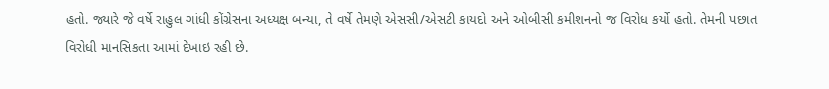હતો. જ્યારે જે વર્ષે રાહુલ ગાંધી કોંગ્રેસના અધ્યક્ષ બન્યા, તે વર્ષે તેમણે એસસી/એસટી કાયદો અને ઓબીસી કમીશનનો જ વિરોધ કર્યો હતો. તેમની પછાત વિરોધી માનસિકતા આમાં દેખાઇ રહી છે.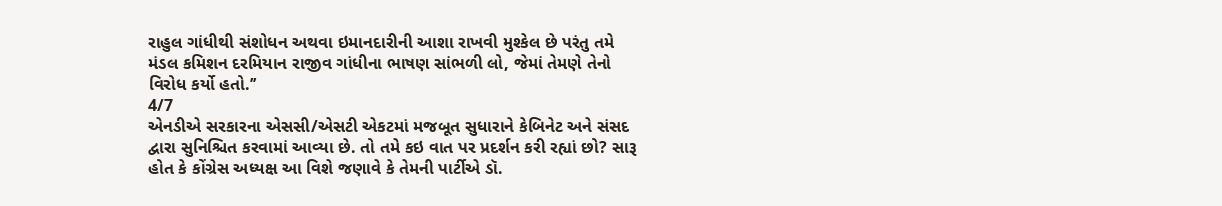રાહુલ ગાંધીથી સંશોધન અથવા ઇમાનદારીની આશા રાખવી મુશ્કેલ છે પરંતુ તમે મંડલ કમિશન દરમિયાન રાજીવ ગાંધીના ભાષણ સાંભળી લો, જેમાં તેમણે તેનો વિરોધ કર્યો હતો.’’
4/7
એનડીએ સરકારના એસસી/એસટી એકટમાં મજબૂત સુધારાને કેબિનેટ અને સંસદ દ્વારા સુનિશ્ચિત કરવામાં આવ્યા છે. તો તમે કઇ વાત પર પ્રદર્શન કરી રહ્યાં છો? સારૂ હોત કે કોંગ્રેસ અધ્યક્ષ આ વિશે જણાવે કે તેમની પાર્ટીએ ડૉ.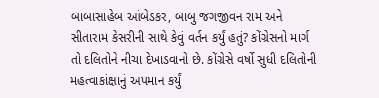બાબાસાહેબ આંબેડકર, બાબુ જગજીવન રામ અને સીતારામ કેસરીની સાથે કેવું વર્તન કર્યું હતું? કોંગ્રેસનો માર્ગ તો દલિતોને નીચા દેખાડવાનો છે. કોંગ્રેસે વર્ષો સુધી દલિતોની મહત્વાકાંક્ષાનું અપમાન કર્યું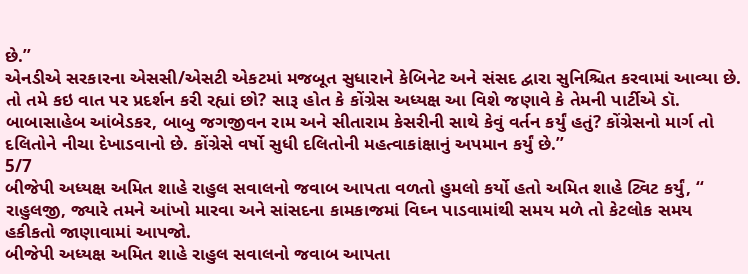છે.’’
એનડીએ સરકારના એસસી/એસટી એકટમાં મજબૂત સુધારાને કેબિનેટ અને સંસદ દ્વારા સુનિશ્ચિત કરવામાં આવ્યા છે. તો તમે કઇ વાત પર પ્રદર્શન કરી રહ્યાં છો? સારૂ હોત કે કોંગ્રેસ અધ્યક્ષ આ વિશે જણાવે કે તેમની પાર્ટીએ ડૉ. બાબાસાહેબ આંબેડકર, બાબુ જગજીવન રામ અને સીતારામ કેસરીની સાથે કેવું વર્તન કર્યું હતું? કોંગ્રેસનો માર્ગ તો દલિતોને નીચા દેખાડવાનો છે. કોંગ્રેસે વર્ષો સુધી દલિતોની મહત્વાકાંક્ષાનું અપમાન કર્યું છે.’’
5/7
બીજેપી અધ્યક્ષ અમિત શાહે રાહુલ સવાલનો જવાબ આપતા વળતો હુમલો કર્યો હતો અમિત શાહે ટ્વિટ કર્યું, ‘‘ રાહુલજી, જ્યારે તમને આંખો મારવા અને સાંસદના કામકાજમાં વિઘ્ન પાડવામાંથી સમય મળે તો કેટલોક સમય હકીકતો જાણાવામાં આપજો.
બીજેપી અધ્યક્ષ અમિત શાહે રાહુલ સવાલનો જવાબ આપતા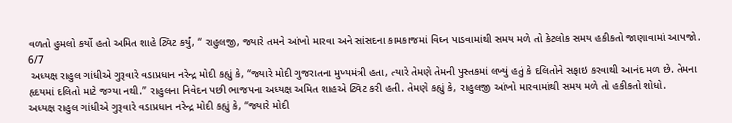વળતો હુમલો કર્યો હતો અમિત શાહે ટ્વિટ કર્યું, ‘‘ રાહુલજી, જ્યારે તમને આંખો મારવા અને સાંસદના કામકાજમાં વિઘ્ન પાડવામાંથી સમય મળે તો કેટલોક સમય હકીકતો જાણાવામાં આપજો.
6/7
 અધ્યક્ષ રાહુલ ગાંધીએ ગુરૂવારે વડાપ્રધાન નરેન્દ્ર મોદી કહ્યું કે, ‘‘જ્યારે મોદી ગુજરાતના મુખ્યમંત્રી હતા, ત્યારે તેમણે તેમની પુસ્તકમાં લખ્યું હતું કે દલિતોને સફાઇ કરવાથી આનંદ મળ છે. તેમના હૃદયમાં દલિતો માટે જગ્યા નથી.’’ રાહુલના નિવેદન પછી ભાજપના અધ્યક્ષ અમિત શાહએ ટ્વિટ કરી હતી. તેમણે કહ્યું કે, રાહુલજી આંખો મારવામાંથી સમય મળે તો હકીકતો શોધો.
અધ્યક્ષ રાહુલ ગાંધીએ ગુરૂવારે વડાપ્રધાન નરેન્દ્ર મોદી કહ્યું કે, ‘‘જ્યારે મોદી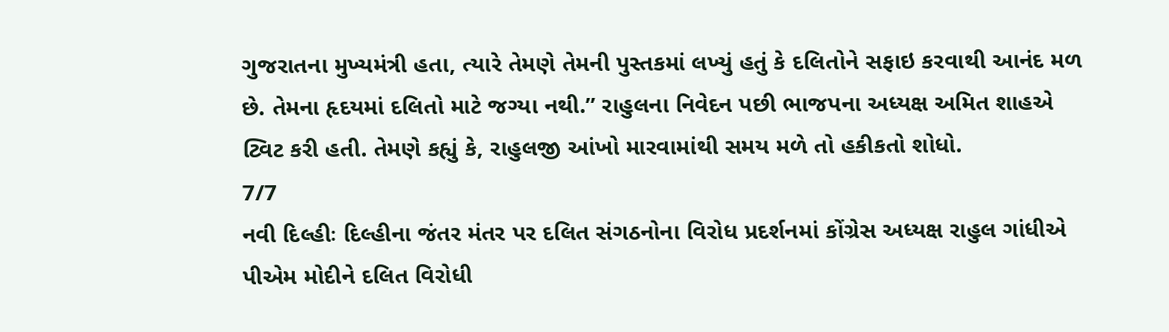ગુજરાતના મુખ્યમંત્રી હતા, ત્યારે તેમણે તેમની પુસ્તકમાં લખ્યું હતું કે દલિતોને સફાઇ કરવાથી આનંદ મળ છે. તેમના હૃદયમાં દલિતો માટે જગ્યા નથી.’’ રાહુલના નિવેદન પછી ભાજપના અધ્યક્ષ અમિત શાહએ ટ્વિટ કરી હતી. તેમણે કહ્યું કે, રાહુલજી આંખો મારવામાંથી સમય મળે તો હકીકતો શોધો.
7/7
નવી દિલ્હીઃ દિલ્હીના જંતર મંતર પર દલિત સંગઠનોના વિરોધ પ્રદર્શનમાં કોંગ્રેસ અધ્યક્ષ રાહુલ ગાંધીએ પીએમ મોદીને દલિત વિરોધી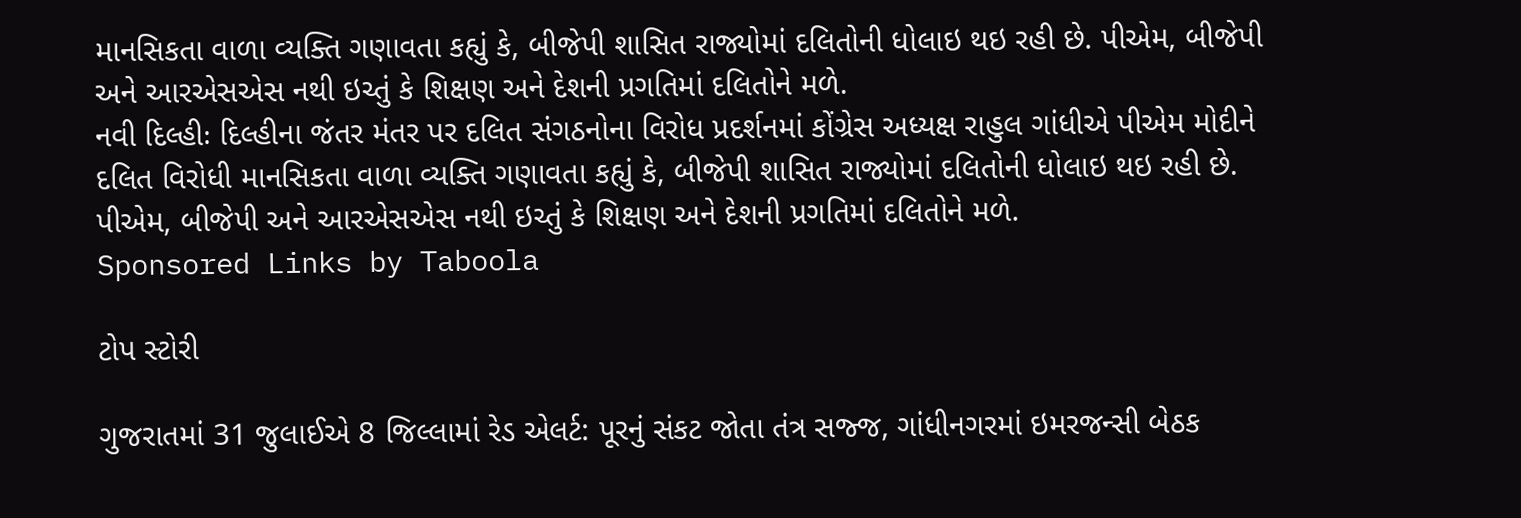માનસિકતા વાળા વ્યક્તિ ગણાવતા કહ્યું કે, બીજેપી શાસિત રાજ્યોમાં દલિતોની ધોલાઇ થઇ રહી છે. પીએમ, બીજેપી અને આરએસએસ નથી ઇચ્તું કે શિક્ષણ અને દેશની પ્રગતિમાં દલિતોને મળે.
નવી દિલ્હીઃ દિલ્હીના જંતર મંતર પર દલિત સંગઠનોના વિરોધ પ્રદર્શનમાં કોંગ્રેસ અધ્યક્ષ રાહુલ ગાંધીએ પીએમ મોદીને દલિત વિરોધી માનસિકતા વાળા વ્યક્તિ ગણાવતા કહ્યું કે, બીજેપી શાસિત રાજ્યોમાં દલિતોની ધોલાઇ થઇ રહી છે. પીએમ, બીજેપી અને આરએસએસ નથી ઇચ્તું કે શિક્ષણ અને દેશની પ્રગતિમાં દલિતોને મળે.
Sponsored Links by Taboola

ટોપ સ્ટોરી

ગુજરાતમાં 31 જુલાઈએ 8 જિલ્લામાં રેડ એલર્ટ: પૂરનું સંકટ જોતા તંત્ર સજ્જ, ગાંધીનગરમાં ઇમરજન્સી બેઠક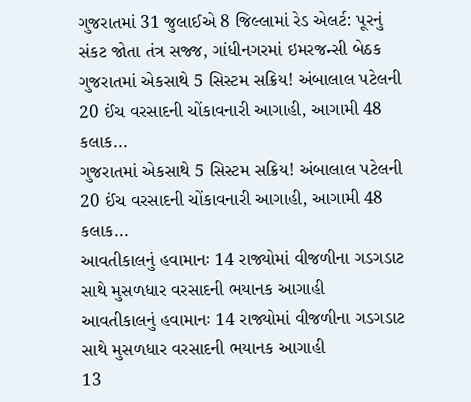ગુજરાતમાં 31 જુલાઈએ 8 જિલ્લામાં રેડ એલર્ટ: પૂરનું સંકટ જોતા તંત્ર સજ્જ, ગાંધીનગરમાં ઇમરજન્સી બેઠક
ગુજરાતમાં એકસાથે 5 સિસ્ટમ સક્રિય! અંબાલાલ પટેલની 20 ઈંચ વરસાદની ચોંકાવનારી આગાહી, આગામી 48 કલાક...
ગુજરાતમાં એકસાથે 5 સિસ્ટમ સક્રિય! અંબાલાલ પટેલની 20 ઈંચ વરસાદની ચોંકાવનારી આગાહી, આગામી 48 કલાક...
આવતીકાલનું હવામાનઃ 14 રાજ્યોમાં વીજળીના ગડગડાટ સાથે મુસળધાર વરસાદની ભયાનક આગાહી
આવતીકાલનું હવામાનઃ 14 રાજ્યોમાં વીજળીના ગડગડાટ સાથે મુસળધાર વરસાદની ભયાનક આગાહી
13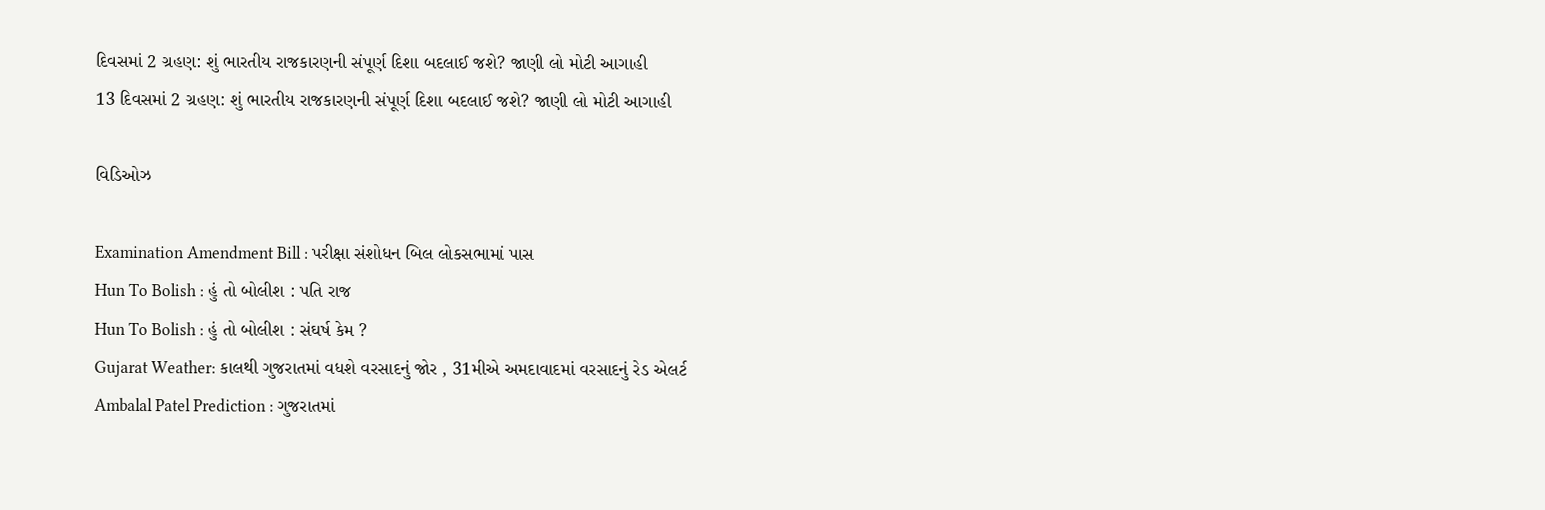દિવસમાં 2 ગ્રહણ: શું ભારતીય રાજકારણની સંપૂર્ણ દિશા બદલાઈ જશે? જાણી લો મોટી આગાહી
13 દિવસમાં 2 ગ્રહણ: શું ભારતીય રાજકારણની સંપૂર્ણ દિશા બદલાઈ જશે? જાણી લો મોટી આગાહી

વિડિઓઝ

Examination Amendment Bill : પરીક્ષા સંશોધન બિલ લોકસભામાં પાસ
Hun To Bolish : હું તો બોલીશ : પતિ રાજ
Hun To Bolish : હું તો બોલીશ : સંઘર્ષ કેમ ?
Gujarat Weather: કાલથી ગુજરાતમાં વધશે વરસાદનું જોર , 31મીએ અમદાવાદમાં વરસાદનું રેડ એલર્ટ
Ambalal Patel Prediction : ગુજરાતમાં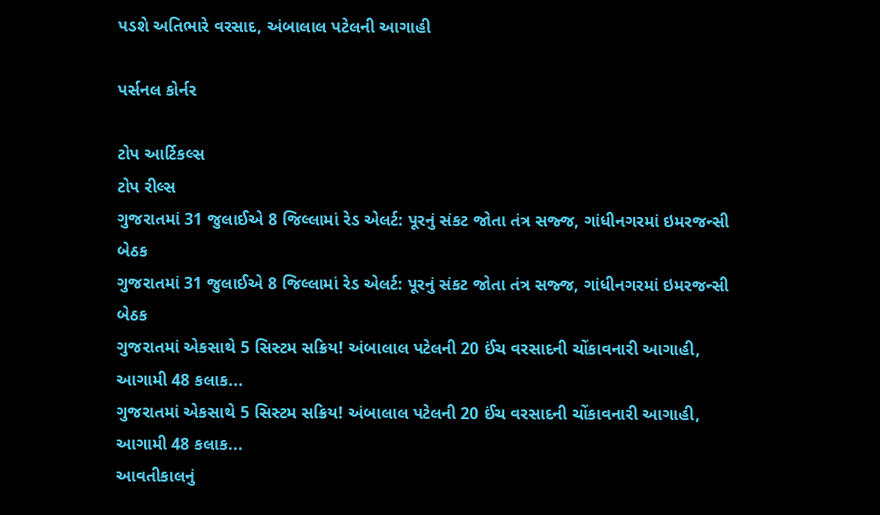પડશે અતિભારે વરસાદ, અંબાલાલ પટેલની આગાહી

પર્સનલ કોર્નર

ટોપ આર્ટિકલ્સ
ટોપ રીલ્સ
ગુજરાતમાં 31 જુલાઈએ 8 જિલ્લામાં રેડ એલર્ટ: પૂરનું સંકટ જોતા તંત્ર સજ્જ, ગાંધીનગરમાં ઇમરજન્સી બેઠક
ગુજરાતમાં 31 જુલાઈએ 8 જિલ્લામાં રેડ એલર્ટ: પૂરનું સંકટ જોતા તંત્ર સજ્જ, ગાંધીનગરમાં ઇમરજન્સી બેઠક
ગુજરાતમાં એકસાથે 5 સિસ્ટમ સક્રિય! અંબાલાલ પટેલની 20 ઈંચ વરસાદની ચોંકાવનારી આગાહી, આગામી 48 કલાક...
ગુજરાતમાં એકસાથે 5 સિસ્ટમ સક્રિય! અંબાલાલ પટેલની 20 ઈંચ વરસાદની ચોંકાવનારી આગાહી, આગામી 48 કલાક...
આવતીકાલનું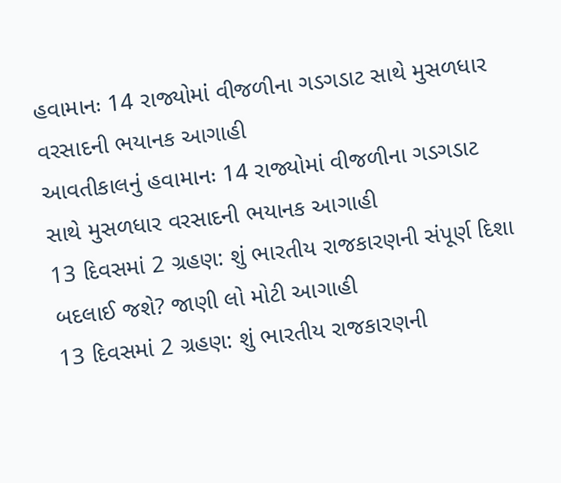હવામાનઃ 14 રાજ્યોમાં વીજળીના ગડગડાટ સાથે મુસળધાર વરસાદની ભયાનક આગાહી
આવતીકાલનું હવામાનઃ 14 રાજ્યોમાં વીજળીના ગડગડાટ સાથે મુસળધાર વરસાદની ભયાનક આગાહી
13 દિવસમાં 2 ગ્રહણ: શું ભારતીય રાજકારણની સંપૂર્ણ દિશા બદલાઈ જશે? જાણી લો મોટી આગાહી
13 દિવસમાં 2 ગ્રહણ: શું ભારતીય રાજકારણની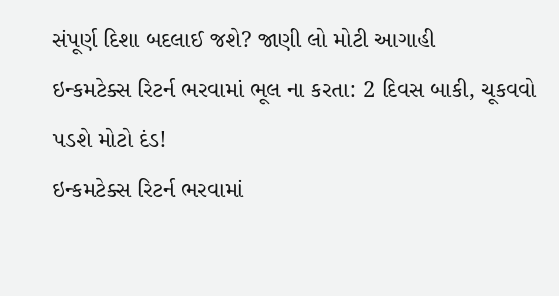સંપૂર્ણ દિશા બદલાઈ જશે? જાણી લો મોટી આગાહી
ઇન્કમટેક્સ રિટર્ન ભરવામાં ભૂલ ના કરતા: 2 દિવસ બાકી, ચૂકવવો પડશે મોટો દંડ!
ઇન્કમટેક્સ રિટર્ન ભરવામાં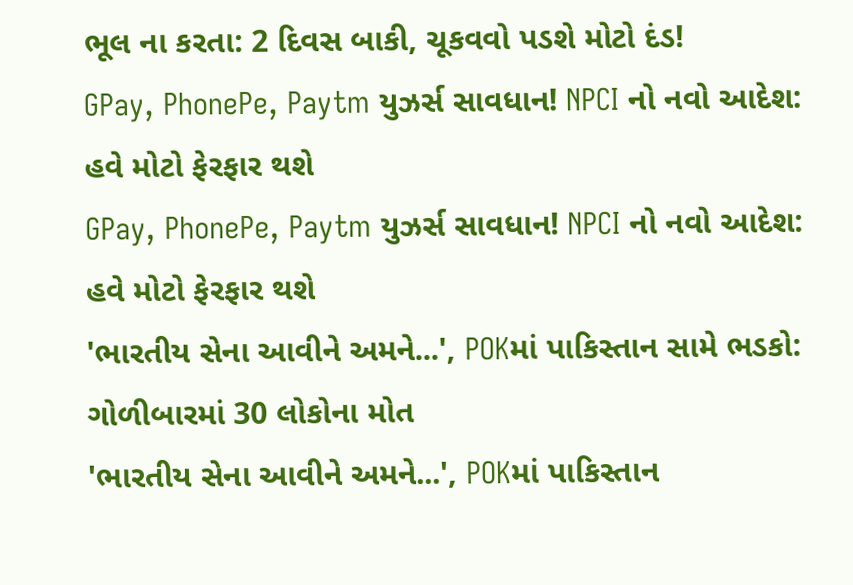ભૂલ ના કરતા: 2 દિવસ બાકી, ચૂકવવો પડશે મોટો દંડ!
GPay, PhonePe, Paytm યુઝર્સ સાવધાન! NPCI નો નવો આદેશ: હવે મોટો ફેરફાર થશે
GPay, PhonePe, Paytm યુઝર્સ સાવધાન! NPCI નો નવો આદેશ: હવે મોટો ફેરફાર થશે
'ભારતીય સેના આવીને અમને...', POKમાં પાકિસ્તાન સામે ભડકો: ગોળીબારમાં 30 લોકોના મોત
'ભારતીય સેના આવીને અમને...', POKમાં પાકિસ્તાન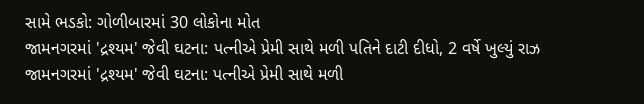સામે ભડકો: ગોળીબારમાં 30 લોકોના મોત
જામનગરમાં 'દ્રશ્યમ' જેવી ઘટના: પત્નીએ પ્રેમી સાથે મળી પતિને દાટી દીધો, 2 વર્ષે ખુલ્યું રાઝ
જામનગરમાં 'દ્રશ્યમ' જેવી ઘટના: પત્નીએ પ્રેમી સાથે મળી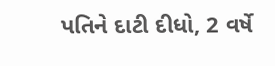પતિને દાટી દીધો, 2 વર્ષે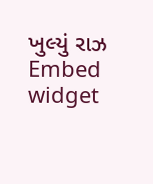ખુલ્યું રાઝ
Embed widget